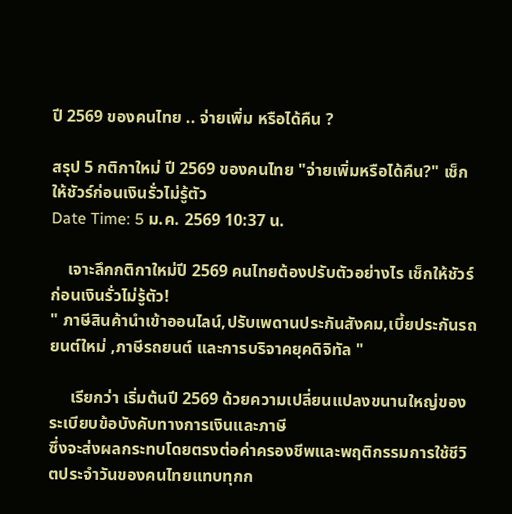ปี 2569 ของคนไทย .. จ่ายเพิ่ม หรือได้คืน ?

สรุป 5 กติกาใหม่ ปี 2569 ของคนไทย "จ่ายเพิ่มหรือได้คืน?" เช็กให้ชัวร์ก่อนเงินรั่วไม่รู้ตัว
Date Time: 5 ม.ค. 2569 10:37 น.

    เจาะลึกกติกาใหม่ปี 2569 คนไทยต้องปรับตัวอย่างไร เช็กให้ชัวร์ก่อนเงินรั่วไม่รู้ตัว!
" ภาษีสินค้านำเข้าออนไลน์,ปรับเพดานประกันสังคม,เบี้ยประกันรถยนต์ใหม่ ,ภาษีรถยนต์ และการบริจาคยุคดิจิทัล "

     เรียกว่า เริ่มต้นปี 2569 ด้วยความเปลี่ยนแปลงขนานใหญ่ของระเบียบข้อบังคับทางการเงินและภาษี
ซึ่งจะส่งผลกระทบโดยตรงต่อค่าครองชีพและพฤติกรรมการใช้ชีวิตประจำวันของคนไทยแทบทุกก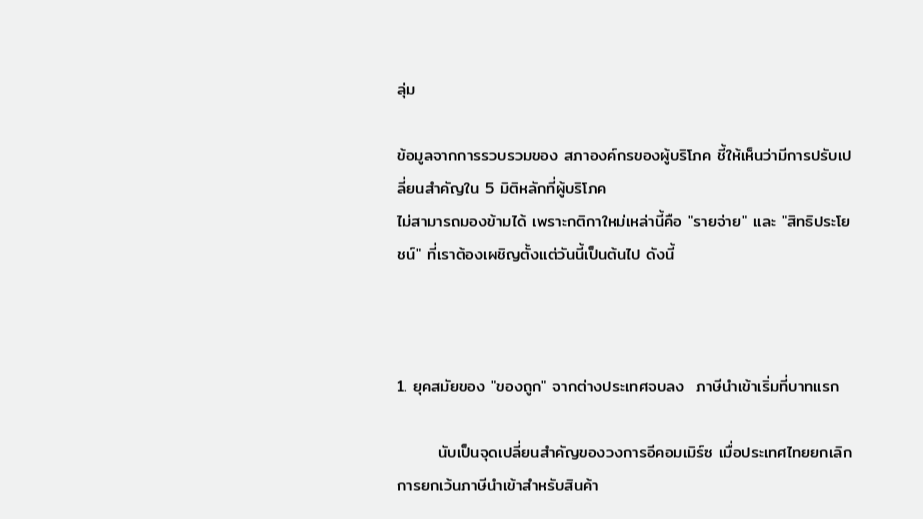ลุ่ม

ข้อมูลจากการรวบรวมของ สภาองค์กรของผู้บริโภค ชี้ให้เห็นว่ามีการปรับเปลี่ยนสำคัญใน 5 มิติหลักที่ผู้บริโภค
ไม่สามารถมองข้ามได้ เพราะกติกาใหม่เหล่านี้คือ "รายจ่าย" และ "สิทธิประโยชน์" ที่เราต้องเผชิญตั้งแต่วันนี้เป็นต้นไป ดังนี้



1. ยุคสมัยของ "ของถูก" จากต่างประเทศจบลง  ภาษีนำเข้าเริ่มที่บาทแรก

       นับเป็นจุดเปลี่ยนสำคัญของวงการอีคอมเมิร์ซ เมื่อประเทศไทยยกเลิกการยกเว้นภาษีนำเข้าสำหรับสินค้า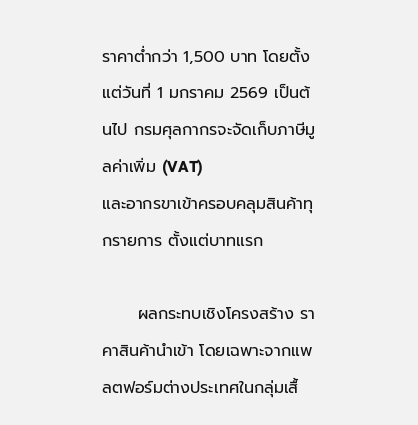ราคาต่ำกว่า 1,500 บาท โดยตั้งแต่วันที่ 1 มกราคม 2569 เป็นต้นไป กรมศุลกากรจะจัดเก็บภาษีมูลค่าเพิ่ม (VAT)
และอากรขาเข้าครอบคลุมสินค้าทุกรายการ ตั้งแต่บาทแรก

      ผลกระทบเชิงโครงสร้าง ราคาสินค้านำเข้า โดยเฉพาะจากแพลตฟอร์มต่างประเทศในกลุ่มเสื้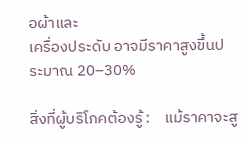อผ้าและ
เครื่องประดับ อาจมีราคาสูงขึ้นประมาณ 20–30%

สิ่งที่ผู้บริโภคต้องรู้ :    แม้ราคาจะสู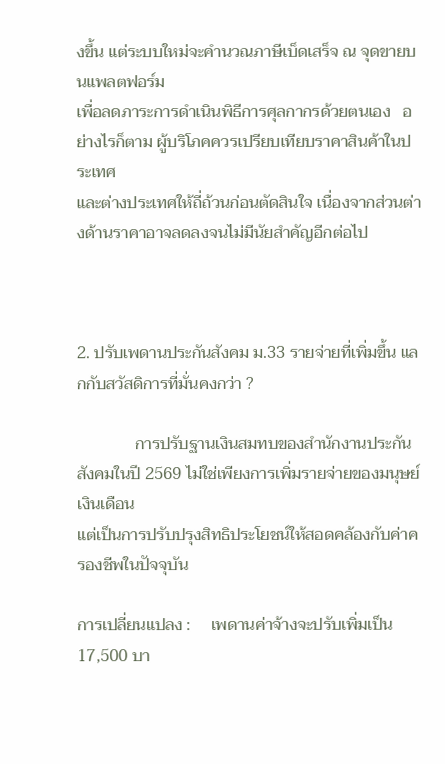งขึ้น แต่ระบบใหม่จะคำนวณภาษีเบ็ดเสร็จ ณ จุดขายบนแพลตฟอร์ม
เพื่อลดภาระการดำเนินพิธีการศุลกากรด้วยตนเอง   อย่างไรก็ตาม ผู้บริโภคควรเปรียบเทียบราคาสินค้าในประเทศ
และต่างประเทศให้ถี่ถ้วนก่อนตัดสินใจ เนื่องจากส่วนต่างด้านราคาอาจลดลงจนไม่มีนัยสำคัญอีกต่อไป



2. ปรับเพดานประกันสังคม ม.33 รายจ่ายที่เพิ่มขึ้น แลกกับสวัสดิการที่มั่นคงกว่า ?

              การปรับฐานเงินสมทบของสำนักงานประกันสังคมในปี 2569 ไม่ใช่เพียงการเพิ่มรายจ่ายของมนุษย์เงินเดือน
แต่เป็นการปรับปรุงสิทธิประโยชน์ให้สอดคล้องกับค่าครองชีพในปัจจุบัน

การเปลี่ยนแปลง :     เพดานค่าจ้างจะปรับเพิ่มเป็น 17,500 บา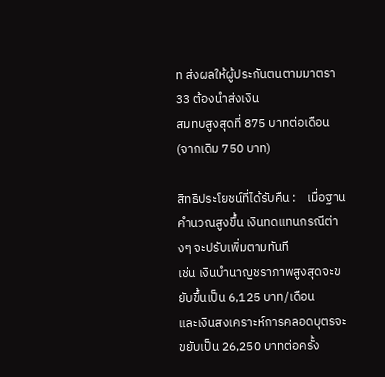ท ส่งผลให้ผู้ประกันตนตามมาตรา 33 ต้องนำส่งเงิน
สมทบสูงสุดที่ 875 บาทต่อเดือน (จากเดิม 750 บาท)

สิทธิประโยชน์ที่ได้รับคืน :    เมื่อฐานคำนวณสูงขึ้น เงินทดแทนกรณีต่างๆ จะปรับเพิ่มตามทันที
เช่น เงินบำนาญชราภาพสูงสุดจะขยับขึ้นเป็น 6,125 บาท/เดือน
และเงินสงเคราะห์การคลอดบุตรจะขยับเป็น 26,250 บาทต่อครั้ง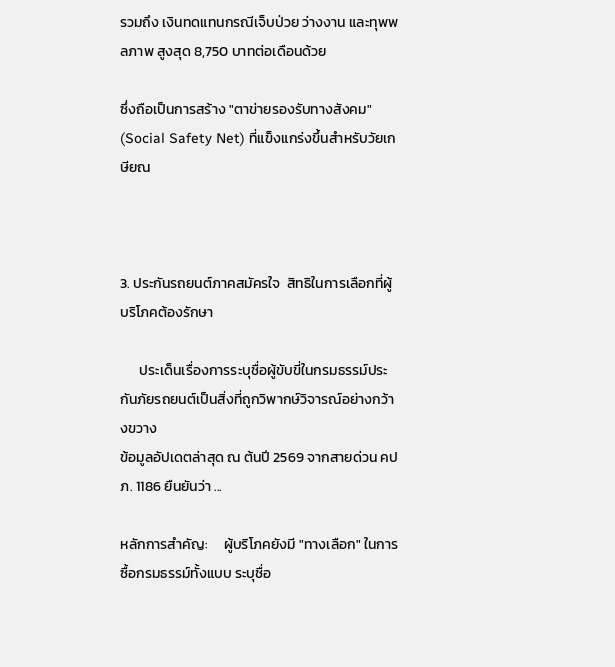รวมถึง เงินทดแทนกรณีเจ็บป่วย ว่างงาน และทุพพลภาพ สูงสุด 8,750 บาทต่อเดือนด้วย

ซึ่งถือเป็นการสร้าง "ตาข่ายรองรับทางสังคม" (Social Safety Net) ที่แข็งแกร่งขึ้นสำหรับวัยเกษียณ



3. ประกันรถยนต์ภาคสมัครใจ  สิทธิในการเลือกที่ผู้บริโภคต้องรักษา

      ประเด็นเรื่องการระบุชื่อผู้ขับขี่ในกรมธรรม์ประกันภัยรถยนต์เป็นสิ่งที่ถูกวิพากษ์วิจารณ์อย่างกว้างขวาง
ข้อมูลอัปเดตล่าสุด ณ ต้นปี 2569 จากสายด่วน คปภ. 1186 ยืนยันว่า ...

หลักการสำคัญ:     ผู้บริโภคยังมี "ทางเลือก" ในการซื้อกรมธรรม์ทั้งแบบ ระบุชื่อ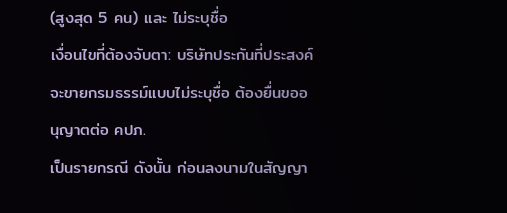(สูงสุด 5 คน) และ ไม่ระบุชื่อ
เงื่อนไขที่ต้องจับตา: บริษัทประกันที่ประสงค์จะขายกรมธรรม์แบบไม่ระบุชื่อ ต้องยื่นขออนุญาตต่อ คปภ.
เป็นรายกรณี ดังนั้น ก่อนลงนามในสัญญา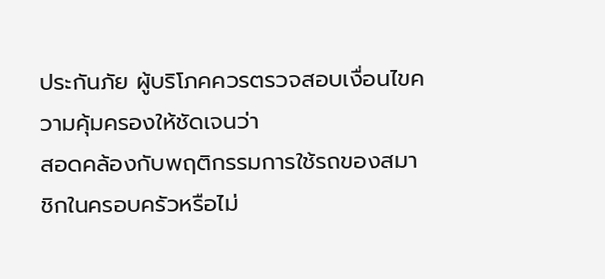ประกันภัย ผู้บริโภคควรตรวจสอบเงื่อนไขความคุ้มครองให้ชัดเจนว่า
สอดคล้องกับพฤติกรรมการใช้รถของสมาชิกในครอบครัวหรือไม่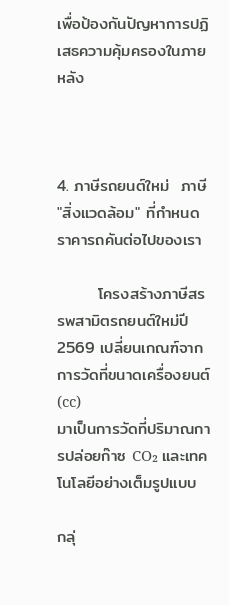เพื่อป้องกันปัญหาการปฏิเสธความคุ้มครองในภายหลัง



4. ภาษีรถยนต์ใหม่  ภาษี "สิ่งแวดล้อม" ที่กำหนดราคารถคันต่อไปของเรา

       โครงสร้างภาษีสรรพสามิตรถยนต์ใหม่ปี 2569 เปลี่ยนเกณฑ์จากการวัดที่ขนาดเครื่องยนต์ (cc)
มาเป็นการวัดที่ปริมาณการปล่อยก๊าซ CO₂ และเทคโนโลยีอย่างเต็มรูปแบบ

กลุ่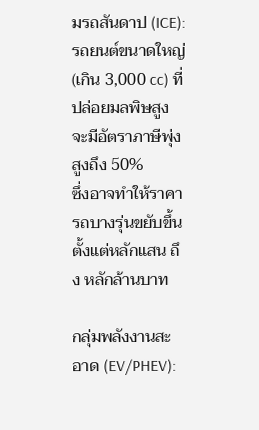มรถสันดาป (ICE):    รถยนต์ขนาดใหญ่ (เกิน 3,000 cc) ที่ปล่อยมลพิษสูง จะมีอัตราภาษีพุ่งสูงถึง 50%
ซึ่งอาจทำให้ราคารถบางรุ่นขยับขึ้นตั้งแต่หลักแสน ถึง หลักล้านบาท

กลุ่มพลังงานสะอาด (EV/PHEV):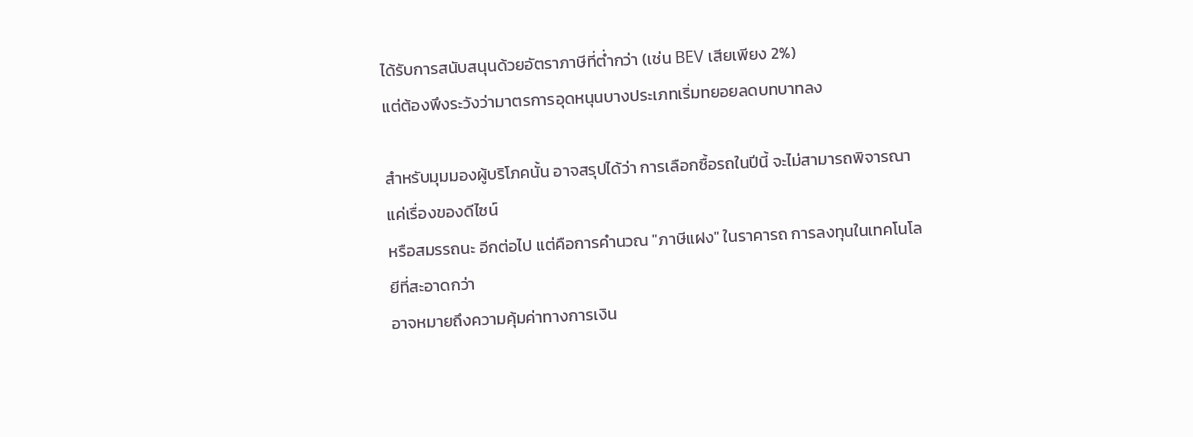ได้รับการสนับสนุนด้วยอัตราภาษีที่ต่ำกว่า (เช่น BEV เสียเพียง 2%)
แต่ต้องพึงระวังว่ามาตรการอุดหนุนบางประเภทเริ่มทยอยลดบทบาทลง

สำหรับมุมมองผู้บริโภคนั้น อาจสรุปได้ว่า การเลือกซื้อรถในปีนี้ จะไม่สามารถพิจารณาแค่เรื่องของดีไซน์
หรือสมรรถนะ อีกต่อไป แต่คือการคำนวณ "ภาษีแฝง" ในราคารถ การลงทุนในเทคโนโลยีที่สะอาดกว่า
อาจหมายถึงความคุ้มค่าทางการเงิน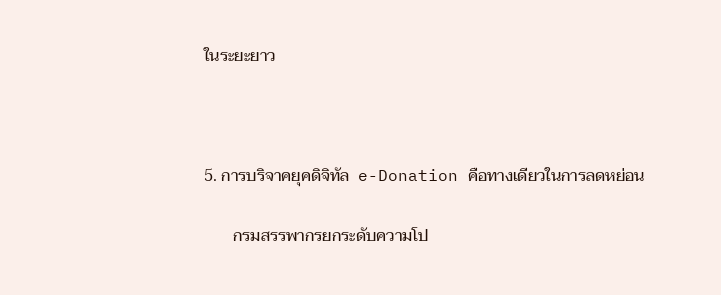ในระยะยาว



5. การบริจาคยุคดิจิทัล  e-Donation คือทางเดียวในการลดหย่อน

       กรมสรรพากรยกระดับความโป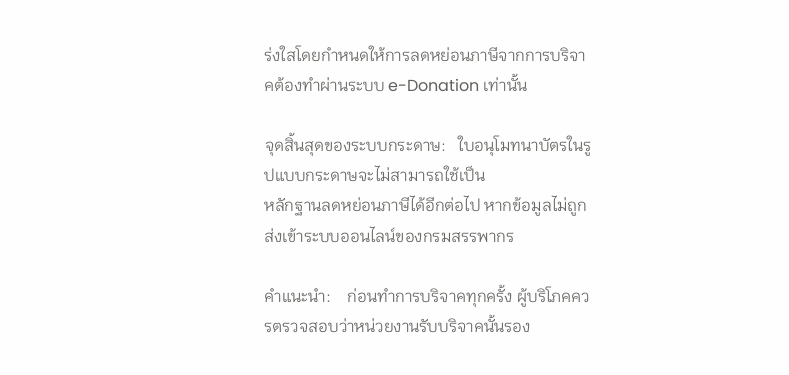ร่งใสโดยกำหนดให้การลดหย่อนภาษีจากการบริจาคต้องทำผ่านระบบ e-Donation เท่านั้น

จุดสิ้นสุดของระบบกระดาษ:   ใบอนุโมทนาบัตรในรูปแบบกระดาษจะไม่สามารถใช้เป็น
หลักฐานลดหย่อนภาษีได้อีกต่อไป หากข้อมูลไม่ถูกส่งเข้าระบบออนไลน์ของกรมสรรพากร

คำแนะนำ:    ก่อนทำการบริจาคทุกครั้ง ผู้บริโภคควรตรวจสอบว่าหน่วยงานรับบริจาคนั้นรอง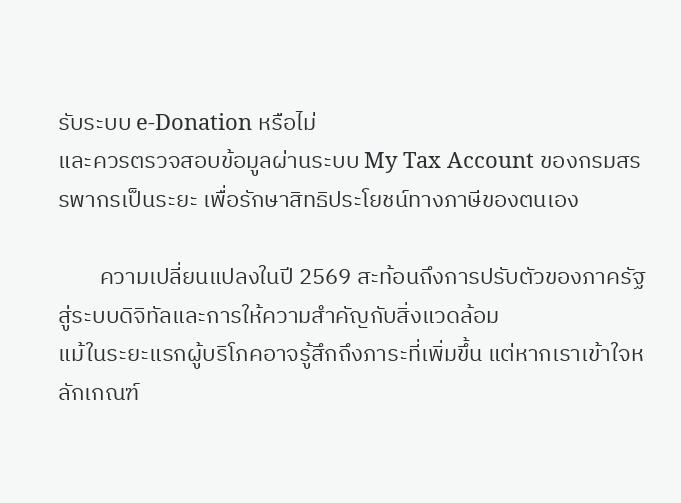รับระบบ e-Donation หรือไม่
และควรตรวจสอบข้อมูลผ่านระบบ My Tax Account ของกรมสรรพากรเป็นระยะ เพื่อรักษาสิทธิประโยชน์ทางภาษีของตนเอง

        ความเปลี่ยนแปลงในปี 2569 สะท้อนถึงการปรับตัวของภาครัฐสู่ระบบดิจิทัลและการให้ความสำคัญกับสิ่งแวดล้อม
แม้ในระยะแรกผู้บริโภคอาจรู้สึกถึงภาระที่เพิ่มขึ้น แต่หากเราเข้าใจหลักเกณฑ์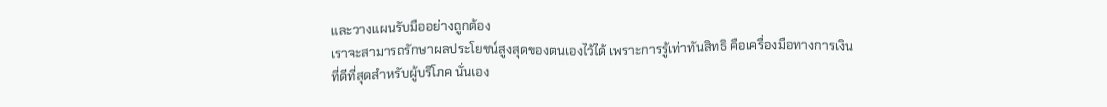และวางแผนรับมืออย่างถูกต้อง
เราจะสามารถรักษาผลประโยชน์สูงสุดของตนเองไว้ได้ เพราะการรู้เท่าทันสิทธิ คือเครื่องมือทางการเงิน
ที่ดีที่สุดสำหรับผู้บริโภค นั่นเอง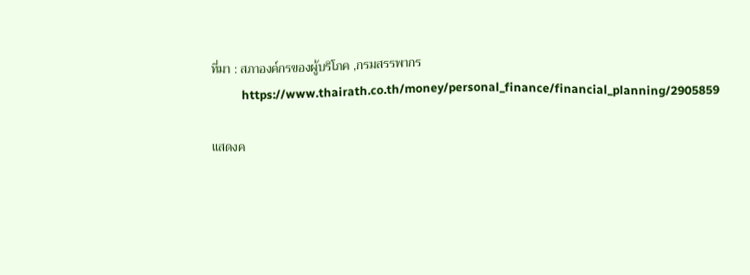ที่มา : สภาองค์กรของผู้บริโภค ,กรมสรรพากร
          https://www.thairath.co.th/money/personal_finance/financial_planning/2905859

แสดงค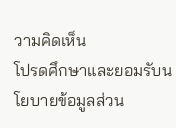วามคิดเห็น
โปรดศึกษาและยอมรับนโยบายข้อมูลส่วน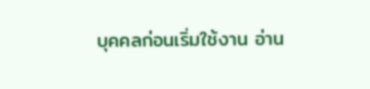บุคคลก่อนเริ่มใช้งาน อ่าน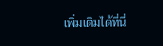เพิ่มเติมได้ที่นี่